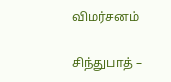விமர்சனம்

சிந்துபாத் –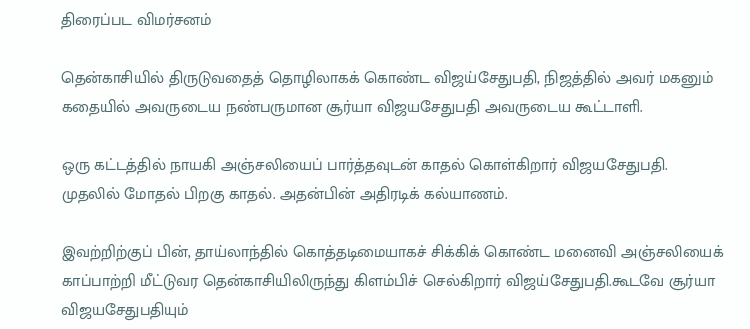திரைப்பட விமர்சனம்

தென்காசியில் திருடுவதைத் தொழிலாகக் கொண்ட விஜய்சேதுபதி, நிஜத்தில் அவர் மகனும் கதையில் அவருடைய நண்பருமான சூர்யா விஜயசேதுபதி அவருடைய கூட்டாளி.

ஒரு கட்டத்தில் நாயகி அஞ்சலியைப் பார்த்தவுடன் காதல் கொள்கிறார் விஜயசேதுபதி. முதலில் மோதல் பிறகு காதல். அதன்பின் அதிரடிக் கல்யாணம்.

இவற்றிற்குப் பின், தாய்லாந்தில் கொத்தடிமையாகச் சிக்கிக் கொண்ட மனைவி அஞ்சலியைக் காப்பாற்றி மீட்டுவர தென்காசியிலிருந்து கிளம்பிச் செல்கிறார் விஜய்சேதுபதி.கூடவே சூர்யா விஜயசேதுபதியும்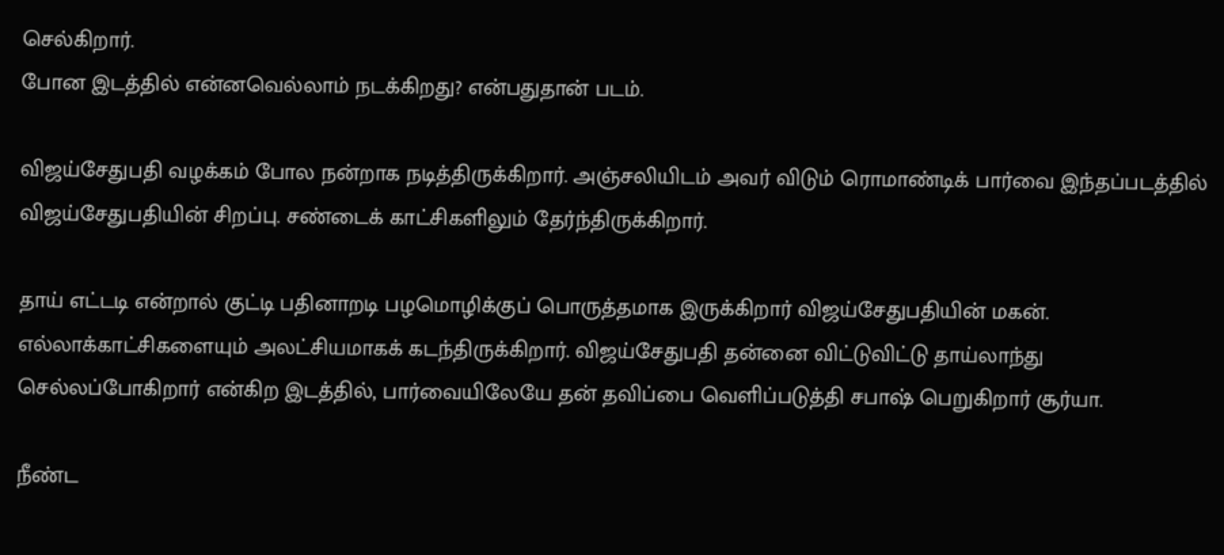செல்கிறார்.
போன இடத்தில் என்னவெல்லாம் நடக்கிறது? என்பதுதான் படம்.

விஜய்சேதுபதி வழக்கம் போல நன்றாக நடித்திருக்கிறார். அஞ்சலியிடம் அவர் விடும் ரொமாண்டிக் பார்வை இந்தப்படத்தில் விஜய்சேதுபதியின் சிறப்பு. சண்டைக் காட்சிகளிலும் தேர்ந்திருக்கிறார்.

தாய் எட்டடி என்றால் குட்டி பதினாறடி பழமொழிக்குப் பொருத்தமாக இருக்கிறார் விஜய்சேதுபதியின் மகன். எல்லாக்காட்சிகளையும் அலட்சியமாகக் கடந்திருக்கிறார். விஜய்சேதுபதி தன்னை விட்டுவிட்டு தாய்லாந்து செல்லப்போகிறார் என்கிற இடத்தில், பார்வையிலேயே தன் தவிப்பை வெளிப்படுத்தி சபாஷ் பெறுகிறார் சூர்யா.

நீண்ட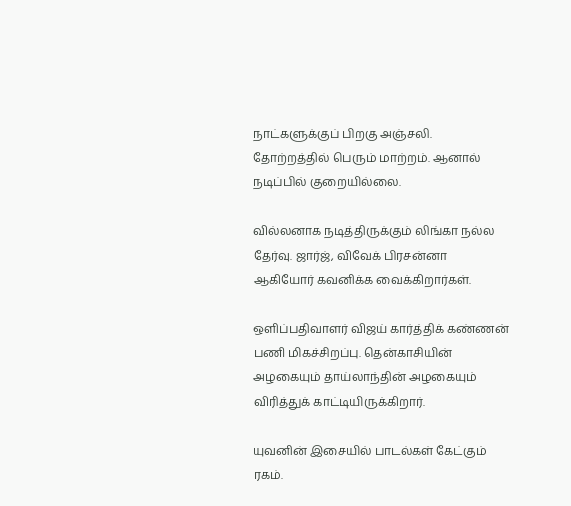நாட்களுக்குப் பிறகு அஞ்சலி. தோற்றத்தில் பெரும் மாற்றம். ஆனால் நடிப்பில் குறையில்லை.

வில்லனாக நடித்திருக்கும் லிங்கா நல்ல தேர்வு. ஜார்ஜ், விவேக் பிரசன்னா ஆகியோர் கவனிக்க வைக்கிறார்கள்.

ஒளிப்பதிவாளர் விஜய் கார்த்திக் கண்ணன் பணி மிகச்சிறப்பு. தென்காசியின் அழகையும் தாய்லாந்தின் அழகையும் விரித்துக் காட்டியிருக்கிறார்.

யுவனின் இசையில் பாடல்கள் கேட்கும் ரகம்.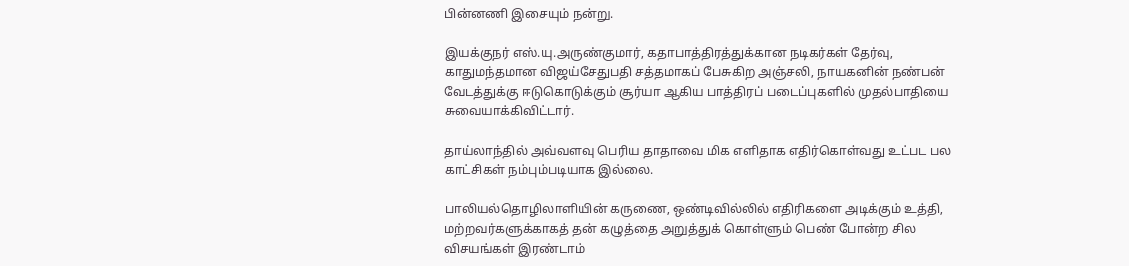பின்னணி இசையும் நன்று.

இயக்குநர் எஸ்.யு.அருண்குமார், கதாபாத்திரத்துக்கான நடிகர்கள் தேர்வு, காதுமந்தமான விஜய்சேதுபதி சத்தமாகப் பேசுகிற அஞ்சலி, நாயகனின் நண்பன் வேடத்துக்கு ஈடுகொடுக்கும் சூர்யா ஆகிய பாத்திரப் படைப்புகளில் முதல்பாதியை சுவையாக்கிவிட்டார்.

தாய்லாந்தில் அவ்வளவு பெரிய தாதாவை மிக எளிதாக எதிர்கொள்வது உட்பட பல காட்சிகள் நம்பும்படியாக இல்லை.

பாலியல்தொழிலாளியின் கருணை, ஒண்டிவில்லில் எதிரிகளை அடிக்கும் உத்தி, மற்றவர்களுக்காகத் தன் கழுத்தை அறுத்துக் கொள்ளும் பெண் போன்ற சில விசயங்கள் இரண்டாம்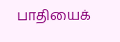பாதியைக்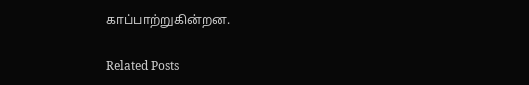காப்பாற்றுகின்றன.

Related Posts